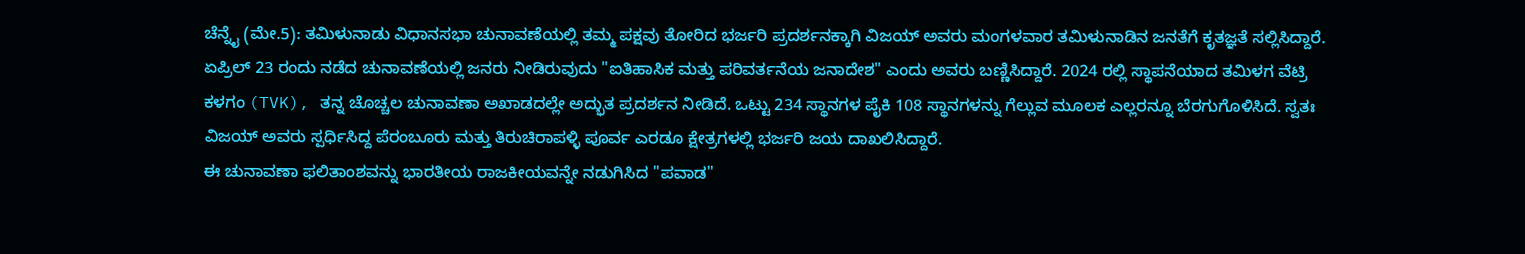ಚೆನ್ನೈ (ಮೇ.5): ತಮಿಳುನಾಡು ವಿಧಾನಸಭಾ ಚುನಾವಣೆಯಲ್ಲಿ ತಮ್ಮ ಪಕ್ಷವು ತೋರಿದ ಭರ್ಜರಿ ಪ್ರದರ್ಶನಕ್ಕಾಗಿ ವಿಜಯ್ ಅವರು ಮಂಗಳವಾರ ತಮಿಳುನಾಡಿನ ಜನತೆಗೆ ಕೃತಜ್ಞತೆ ಸಲ್ಲಿಸಿದ್ದಾರೆ. ಏಪ್ರಿಲ್ 23 ರಂದು ನಡೆದ ಚುನಾವಣೆಯಲ್ಲಿ ಜನರು ನೀಡಿರುವುದು "ಐತಿಹಾಸಿಕ ಮತ್ತು ಪರಿವರ್ತನೆಯ ಜನಾದೇಶ" ಎಂದು ಅವರು ಬಣ್ಣಿಸಿದ್ದಾರೆ. 2024 ರಲ್ಲಿ ಸ್ಥಾಪನೆಯಾದ ತಮಿಳಗ ವೆಟ್ರಿ ಕಳಗಂ (TVK), ತನ್ನ ಚೊಚ್ಚಲ ಚುನಾವಣಾ ಅಖಾಡದಲ್ಲೇ ಅದ್ಭುತ ಪ್ರದರ್ಶನ ನೀಡಿದೆ. ಒಟ್ಟು 234 ಸ್ಥಾನಗಳ ಪೈಕಿ 108 ಸ್ಥಾನಗಳನ್ನು ಗೆಲ್ಲುವ ಮೂಲಕ ಎಲ್ಲರನ್ನೂ ಬೆರಗುಗೊಳಿಸಿದೆ. ಸ್ವತಃ ವಿಜಯ್ ಅವರು ಸ್ಪರ್ಧಿಸಿದ್ದ ಪೆರಂಬೂರು ಮತ್ತು ತಿರುಚಿರಾಪಳ್ಳಿ ಪೂರ್ವ ಎರಡೂ ಕ್ಷೇತ್ರಗಳಲ್ಲಿ ಭರ್ಜರಿ ಜಯ ದಾಖಲಿಸಿದ್ದಾರೆ.
ಈ ಚುನಾವಣಾ ಫಲಿತಾಂಶವನ್ನು ಭಾರತೀಯ ರಾಜಕೀಯವನ್ನೇ ನಡುಗಿಸಿದ "ಪವಾಡ"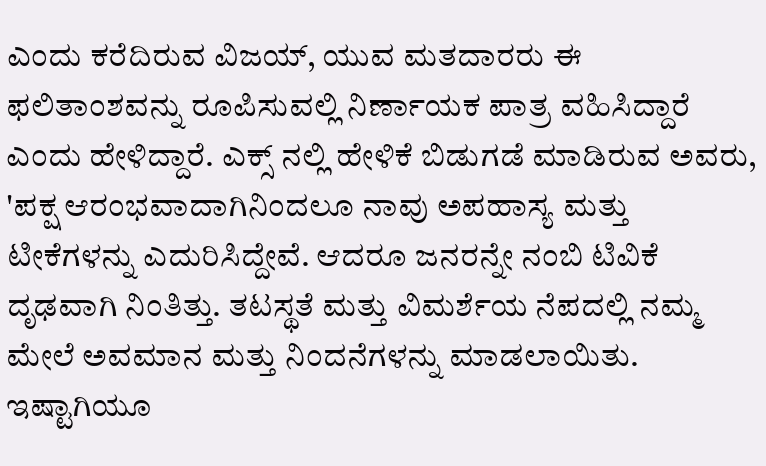ಎಂದು ಕರೆದಿರುವ ವಿಜಯ್, ಯುವ ಮತದಾರರು ಈ ಫಲಿತಾಂಶವನ್ನು ರೂಪಿಸುವಲ್ಲಿ ನಿರ್ಣಾಯಕ ಪಾತ್ರ ವಹಿಸಿದ್ದಾರೆ ಎಂದು ಹೇಳಿದ್ದಾರೆ. ಎಕ್ಸ್ ನಲ್ಲಿ ಹೇಳಿಕೆ ಬಿಡುಗಡೆ ಮಾಡಿರುವ ಅವರು, 'ಪಕ್ಷ ಆರಂಭವಾದಾಗಿನಿಂದಲೂ ನಾವು ಅಪಹಾಸ್ಯ ಮತ್ತು ಟೀಕೆಗಳನ್ನು ಎದುರಿಸಿದ್ದೇವೆ. ಆದರೂ ಜನರನ್ನೇ ನಂಬಿ ಟಿವಿಕೆ ದೃಢವಾಗಿ ನಿಂತಿತ್ತು. ತಟಸ್ಥತೆ ಮತ್ತು ವಿಮರ್ಶೆಯ ನೆಪದಲ್ಲಿ ನಮ್ಮ ಮೇಲೆ ಅವಮಾನ ಮತ್ತು ನಿಂದನೆಗಳನ್ನು ಮಾಡಲಾಯಿತು. ಇಷ್ಟಾಗಿಯೂ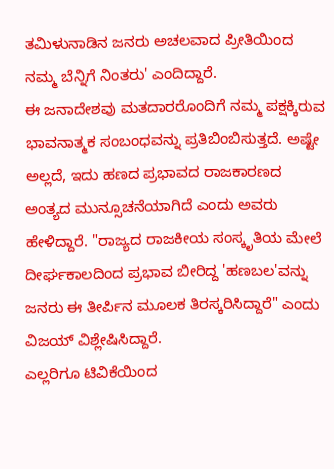ತಮಿಳುನಾಡಿನ ಜನರು ಅಚಲವಾದ ಪ್ರೀತಿಯಿಂದ ನಮ್ಮ ಬೆನ್ನಿಗೆ ನಿಂತರು' ಎಂದಿದ್ದಾರೆ.
ಈ ಜನಾದೇಶವು ಮತದಾರರೊಂದಿಗೆ ನಮ್ಮ ಪಕ್ಷಕ್ಕಿರುವ ಭಾವನಾತ್ಮಕ ಸಂಬಂಧವನ್ನು ಪ್ರತಿಬಿಂಬಿಸುತ್ತದೆ. ಅಷ್ಟೇ ಅಲ್ಲದೆ, ಇದು ಹಣದ ಪ್ರಭಾವದ ರಾಜಕಾರಣದ ಅಂತ್ಯದ ಮುನ್ಸೂಚನೆಯಾಗಿದೆ ಎಂದು ಅವರು ಹೇಳಿದ್ದಾರೆ. "ರಾಜ್ಯದ ರಾಜಕೀಯ ಸಂಸ್ಕೃತಿಯ ಮೇಲೆ ದೀರ್ಘಕಾಲದಿಂದ ಪ್ರಭಾವ ಬೀರಿದ್ದ 'ಹಣಬಲ'ವನ್ನು ಜನರು ಈ ತೀರ್ಪಿನ ಮೂಲಕ ತಿರಸ್ಕರಿಸಿದ್ದಾರೆ" ಎಂದು ವಿಜಯ್ ವಿಶ್ಲೇಷಿಸಿದ್ದಾರೆ.
ಎಲ್ಲರಿಗೂ ಟಿವಿಕೆಯಿಂದ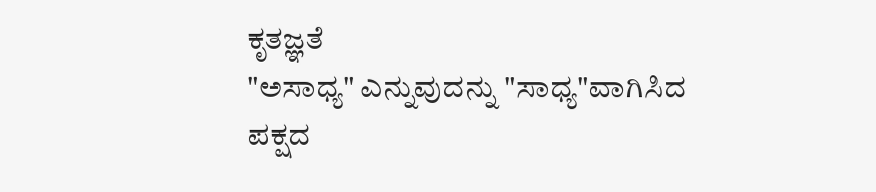ಕೃತಜ್ಞತೆ
"ಅಸಾಧ್ಯ" ಎನ್ನುವುದನ್ನು "ಸಾಧ್ಯ"ವಾಗಿಸಿದ ಪಕ್ಷದ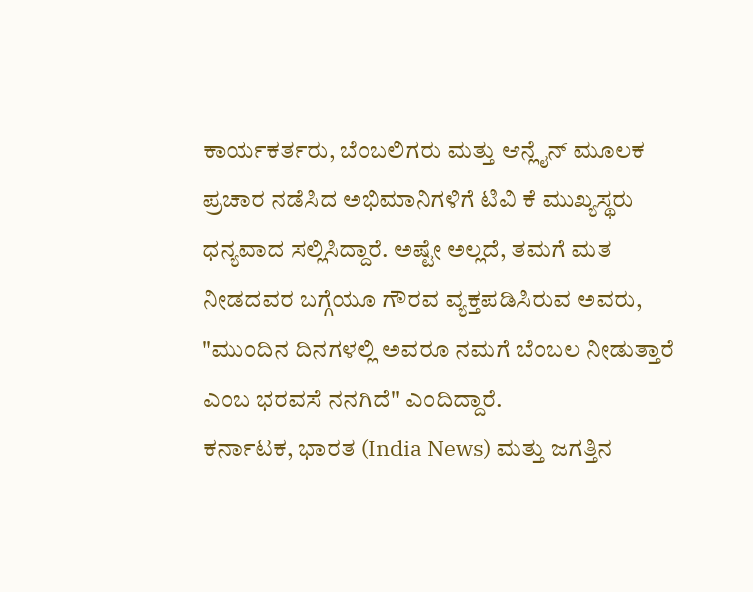ಕಾರ್ಯಕರ್ತರು, ಬೆಂಬಲಿಗರು ಮತ್ತು ಆನ್ಲೈನ್ ಮೂಲಕ ಪ್ರಚಾರ ನಡೆಸಿದ ಅಭಿಮಾನಿಗಳಿಗೆ ಟಿವಿ ಕೆ ಮುಖ್ಯಸ್ಥರು ಧನ್ಯವಾದ ಸಲ್ಲಿಸಿದ್ದಾರೆ. ಅಷ್ಟೇ ಅಲ್ಲದೆ, ತಮಗೆ ಮತ ನೀಡದವರ ಬಗ್ಗೆಯೂ ಗೌರವ ವ್ಯಕ್ತಪಡಿಸಿರುವ ಅವರು, "ಮುಂದಿನ ದಿನಗಳಲ್ಲಿ ಅವರೂ ನಮಗೆ ಬೆಂಬಲ ನೀಡುತ್ತಾರೆ ಎಂಬ ಭರವಸೆ ನನಗಿದೆ" ಎಂದಿದ್ದಾರೆ.
ಕರ್ನಾಟಕ, ಭಾರತ (India News) ಮತ್ತು ಜಗತ್ತಿನ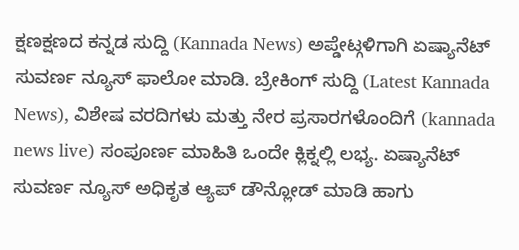ಕ್ಷಣಕ್ಷಣದ ಕನ್ನಡ ಸುದ್ದಿ (Kannada News) ಅಪ್ಡೇಟ್ಗಳಿಗಾಗಿ ಏಷ್ಯಾನೆಟ್ ಸುವರ್ಣ ನ್ಯೂಸ್ ಫಾಲೋ ಮಾಡಿ. ಬ್ರೇಕಿಂಗ್ ಸುದ್ದಿ (Latest Kannada News), ವಿಶೇಷ ವರದಿಗಳು ಮತ್ತು ನೇರ ಪ್ರಸಾರಗಳೊಂದಿಗೆ (kannada news live) ಸಂಪೂರ್ಣ ಮಾಹಿತಿ ಒಂದೇ ಕ್ಲಿಕ್ನಲ್ಲಿ ಲಭ್ಯ. ಏಷ್ಯಾನೆಟ್ ಸುವರ್ಣ ನ್ಯೂಸ್ ಅಧಿಕೃತ ಆ್ಯಪ್ ಡೌನ್ಲೋಡ್ ಮಾಡಿ ಹಾಗು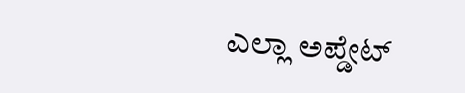ಎಲ್ಲಾ ಅಪ್ಡೇಟ್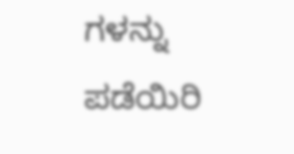ಗಳನ್ನು ಪಡೆಯಿರಿ